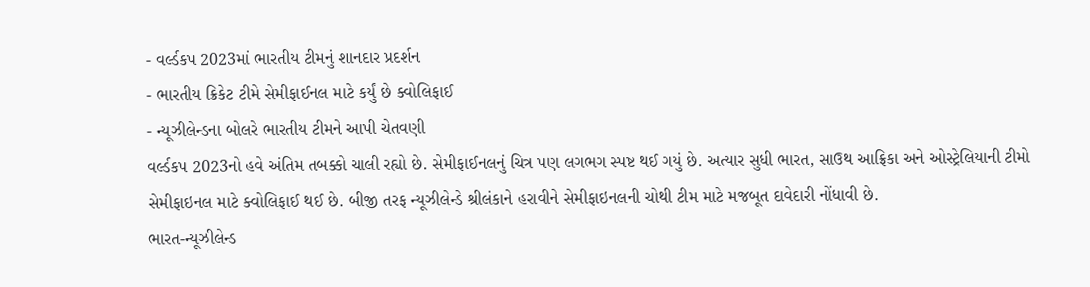- વર્લ્ડકપ 2023માં ભારતીય ટીમનું શાનદાર પ્રદર્શન
- ભારતીય ક્રિકેટ ટીમે સેમીફાઈનલ માટે કર્યું છે ક્વોલિફાઈ
- ન્યૂઝીલેન્ડના બોલરે ભારતીય ટીમને આપી ચેતવણી
વર્લ્ડકપ 2023નો હવે અંતિમ તબક્કો ચાલી રહ્યો છે. સેમીફાઈનલનું ચિત્ર પણ લગભગ સ્પષ્ટ થઈ ગયું છે. અત્યાર સુધી ભારત, સાઉથ આફ્રિકા અને ઓસ્ટ્રેલિયાની ટીમો સેમીફાઇનલ માટે ક્વોલિફાઈ થઈ છે. બીજી તરફ ન્યૂઝીલેન્ડે શ્રીલંકાને હરાવીને સેમીફાઇનલની ચોથી ટીમ માટે મજબૂત દાવેદારી નોંધાવી છે.
ભારત-ન્યૂઝીલેન્ડ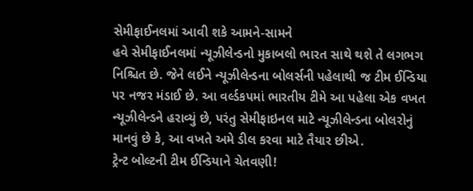સેમીફાઈનલમાં આવી શકે આમને-સામને
હવે સેમીફાઈનલમાં ન્યૂઝીલેન્ડનો મુકાબલો ભારત સાથે થશે તે લગભગ નિશ્ચિત છે. જેને લઈને ન્યૂઝીલેન્ડના બોલર્સની પહેલાથી જ ટીમ ઈન્ડિયા પર નજર મંડાઈ છે. આ વર્લ્ડકપમાં ભારતીય ટીમે આ પહેલા એક વખત ન્યૂઝીલેન્ડને હરાવ્યું છે, પરંતુ સેમીફાઇનલ માટે ન્યૂઝીલેન્ડના બોલરોનું માનવું છે કે, આ વખતે અમે ડીલ કરવા માટે તૈયાર છીએ.
ટ્રેન્ટ બોલ્ટની ટીમ ઈન્ડિયાને ચેતવણી!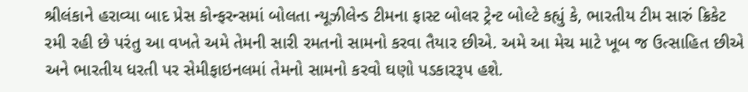શ્રીલંકાને હરાવ્યા બાદ પ્રેસ કોન્ફરન્સમાં બોલતા ન્યૂઝીલેન્ડ ટીમના ફાસ્ટ બોલર ટ્રેન્ટ બોલ્ટે કહ્યું કે, ભારતીય ટીમ સારું ક્રિકેટ રમી રહી છે પરંતુ આ વખતે અમે તેમની સારી રમતનો સામનો કરવા તૈયાર છીએ. અમે આ મેચ માટે ખૂબ જ ઉત્સાહિત છીએ અને ભારતીય ધરતી પર સેમીફાઇનલમાં તેમનો સામનો કરવો ઘણો પડકારરૂપ હશે.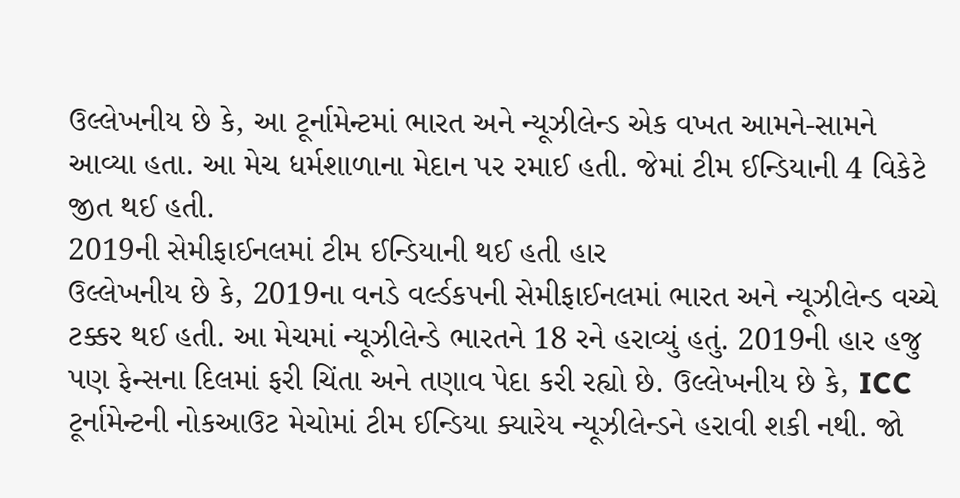ઉલ્લેખનીય છે કે, આ ટૂર્નામેન્ટમાં ભારત અને ન્યૂઝીલેન્ડ એક વખત આમને-સામને આવ્યા હતા. આ મેચ ધર્મશાળાના મેદાન પર રમાઈ હતી. જેમાં ટીમ ઈન્ડિયાની 4 વિકેટે જીત થઈ હતી.
2019ની સેમીફાઈનલમાં ટીમ ઈન્ડિયાની થઈ હતી હાર
ઉલ્લેખનીય છે કે, 2019ના વનડે વર્લ્ડકપની સેમીફાઈનલમાં ભારત અને ન્યૂઝીલેન્ડ વચ્ચે ટક્કર થઈ હતી. આ મેચમાં ન્યૂઝીલેન્ડે ભારતને 18 રને હરાવ્યું હતું. 2019ની હાર હજુ પણ ફેન્સના દિલમાં ફરી ચિંતા અને તણાવ પેદા કરી રહ્યો છે. ઉલ્લેખનીય છે કે, ICC ટૂર્નામેન્ટની નોકઆઉટ મેચોમાં ટીમ ઈન્ડિયા ક્યારેય ન્યૂઝીલેન્ડને હરાવી શકી નથી. જો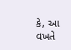કે, આ વખતે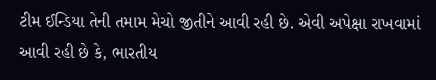ટીમ ઈન્ડિયા તેની તમામ મેચો જીતીને આવી રહી છે. એવી અપેક્ષા રાખવામાં આવી રહી છે કે, ભારતીય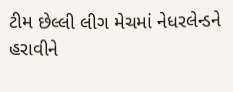ટીમ છેલ્લી લીગ મેચમાં નેધરલેન્ડને હરાવીને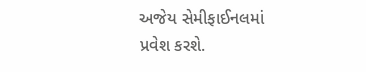અજેય સેમીફાઈનલમાં પ્રવેશ કરશે.